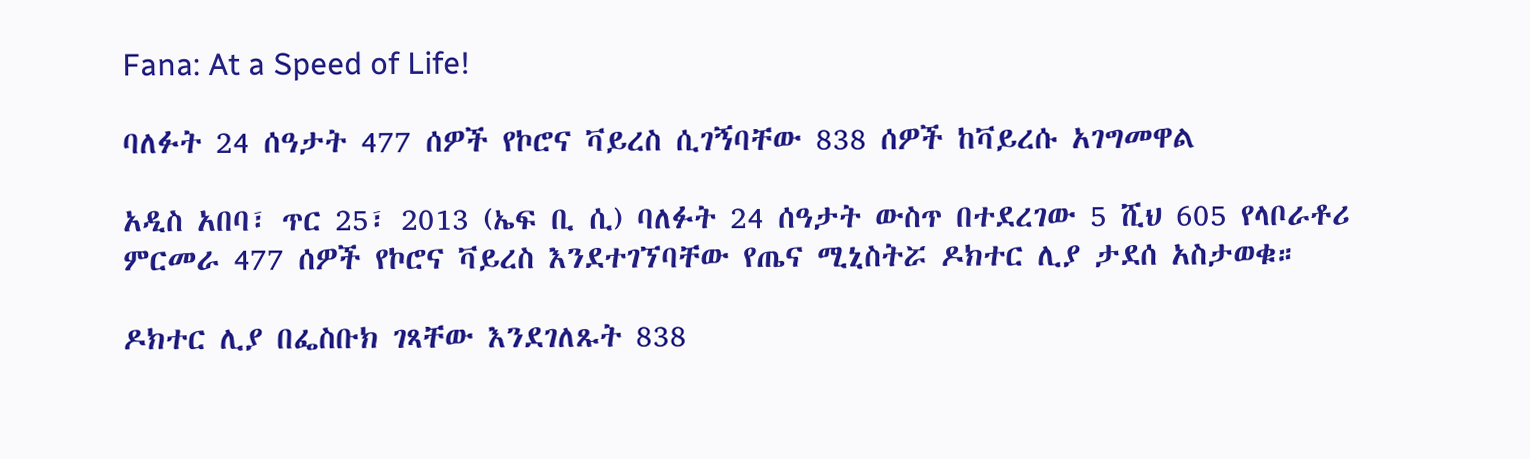Fana: At a Speed of Life!

ባለፉት 24 ሰዓታት 477 ሰዎች የኮሮና ቫይረስ ሲገኝባቸው 838 ሰዎች ከቫይረሱ አገግመዋል

አዲስ አበባ፣ ጥር 25፣ 2013 (ኤፍ ቢ ሲ) ባለፉት 24 ሰዓታት ውስጥ በተደረገው 5 ሺህ 605 የላቦራቶሪ ምርመራ 477 ሰዎች የኮሮና ቫይረስ እንደተገኘባቸው የጤና ሚኒስትሯ ዶክተር ሊያ ታደሰ አስታወቁ።

ዶክተር ሊያ በፌስቡክ ገጻቸው እንደገለጹት 838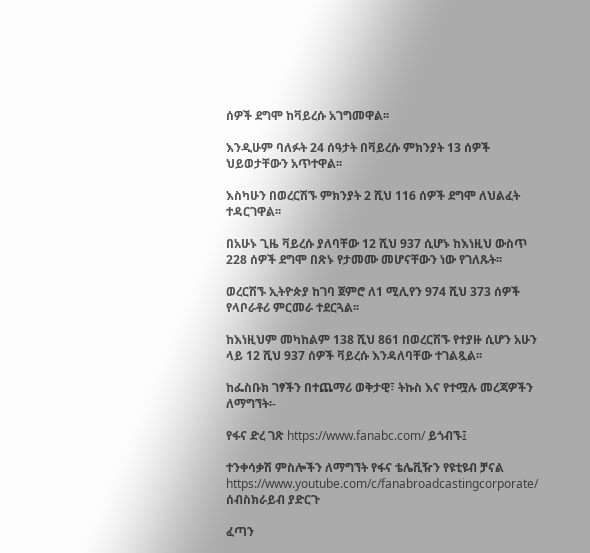ሰዎች ደግሞ ከቫይረሱ አገግመዋል፡፡

እንዲሁም ባለፉት 24 ሰዓታት በቫይረሱ ምክንያት 13 ሰዎች ህይወታቸውን አጥተዋል፡፡

እስካሁን በወረርሽኙ ምክንያት 2 ሺህ 116 ሰዎች ደግሞ ለህልፈት ተዳርገዋል፡፡

በአሁኑ ጊዜ ቫይረሱ ያለባቸው 12 ሺህ 937 ሲሆኑ ከእነዚህ ውስጥ 228 ሰዎች ደግሞ በጽኑ የታመሙ መሆናቸውን ነው የገለጹት፡፡

ወረርሽኙ ኢትዮጵያ ከገባ ጀምሮ ለ1 ሚሊየን 974 ሺህ 373 ሰዎች የላቦራቶሪ ምርመራ ተደርጓል፡፡

ከእነዚህም መካከልም 138 ሺህ 861 በወረርሽኙ የተያዙ ሲሆን አሁን ላይ 12 ሺህ 937 ሰዎች ቫይረሱ እንዳለባቸው ተገልጿል፡፡

ከፌስቡክ ገፃችን በተጨማሪ ወቅታዊ፣ ትኩስ እና የተሟሉ መረጃዎችን ለማግኘት፡-

የፋና ድረ ገጽ https://www.fanabc.com/ ይጎብኙ፤

ተንቀሳቃሽ ምስሎችን ለማግኘት የፋና ቴሌቪዥን የዩቲዩብ ቻናል https://www.youtube.com/c/fanabroadcastingcorporate/ ሰብስክራይብ ያድርጉ

ፈጣን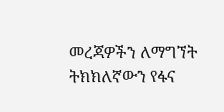መረጃዎችን ለማግኘት ትክክለኛውን የፋና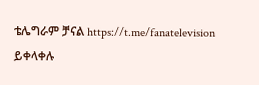ቴሌግራም ቻናል https://t.me/fanatelevision ይቀላቀሉ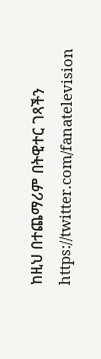ከዚህ በተጨማሪም በትዊተር ገጻችን https://twitter.com/fanatelevision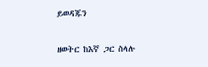ይወዳጁን

ዘወትር ከእኛ ጋር ስላሉ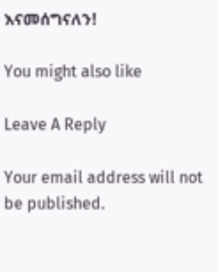እናመሰግናለን!

You might also like

Leave A Reply

Your email address will not be published.